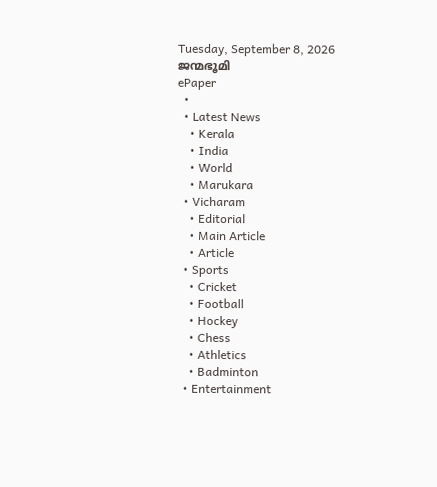Tuesday, September 8, 2026
ജന്മഭൂമി
ePaper
  •
  • Latest News
    • Kerala
    • India
    • World
    • Marukara
  • Vicharam
    • Editorial
    • Main Article
    • Article
  • Sports
    • Cricket
    • Football
    • Hockey
    • Chess
    • Athletics
    • Badminton
  • Entertainment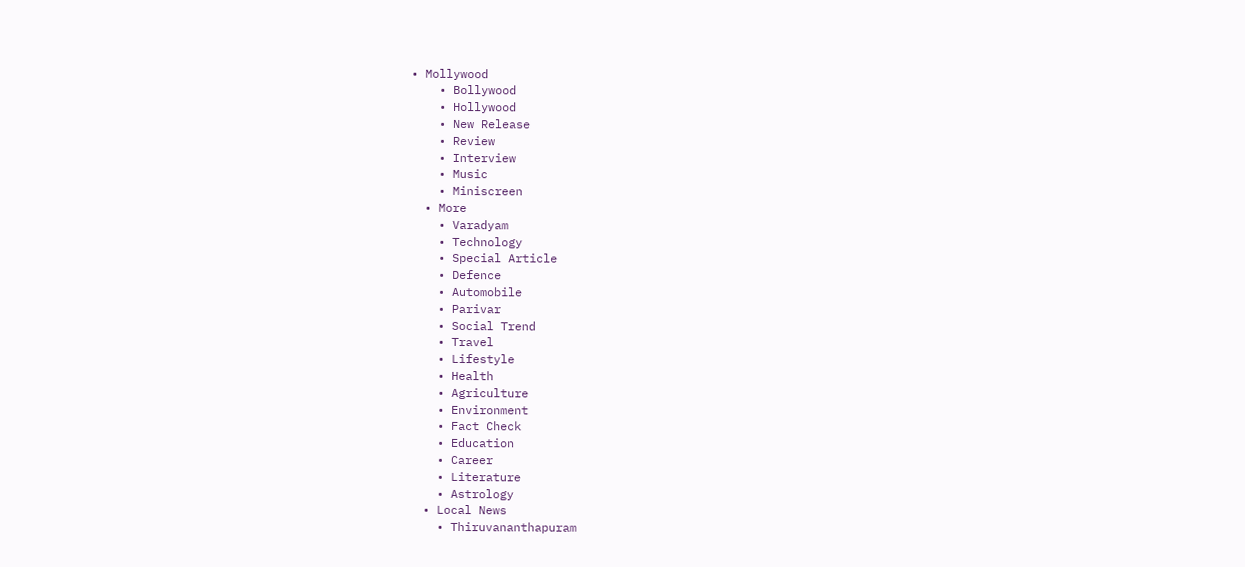• Mollywood
    • Bollywood
    • Hollywood
    • New Release
    • Review
    • Interview
    • Music
    • Miniscreen
  • More
    • Varadyam
    • Technology
    • Special Article
    • Defence
    • Automobile
    • Parivar
    • Social Trend
    • Travel
    • Lifestyle
    • Health
    • Agriculture
    • Environment
    • Fact Check
    • Education
    • Career
    • Literature
    • Astrology
  • Local News
    • Thiruvananthapuram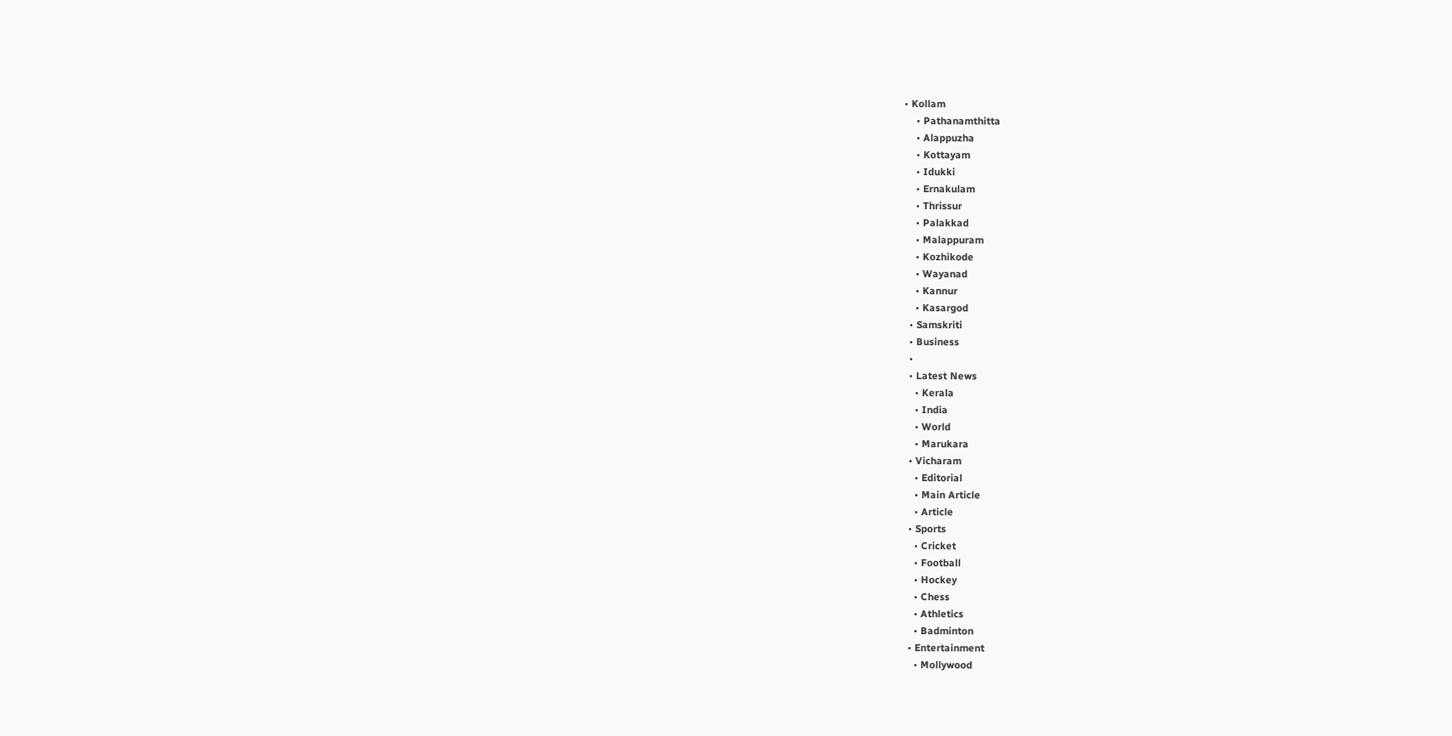• Kollam
    • Pathanamthitta
    • Alappuzha
    • Kottayam
    • Idukki
    • Ernakulam
    • Thrissur
    • Palakkad
    • Malappuram
    • Kozhikode
    • Wayanad
    • Kannur
    • Kasargod
  • Samskriti
  • Business
  •
  • Latest News
    • Kerala
    • India
    • World
    • Marukara
  • Vicharam
    • Editorial
    • Main Article
    • Article
  • Sports
    • Cricket
    • Football
    • Hockey
    • Chess
    • Athletics
    • Badminton
  • Entertainment
    • Mollywood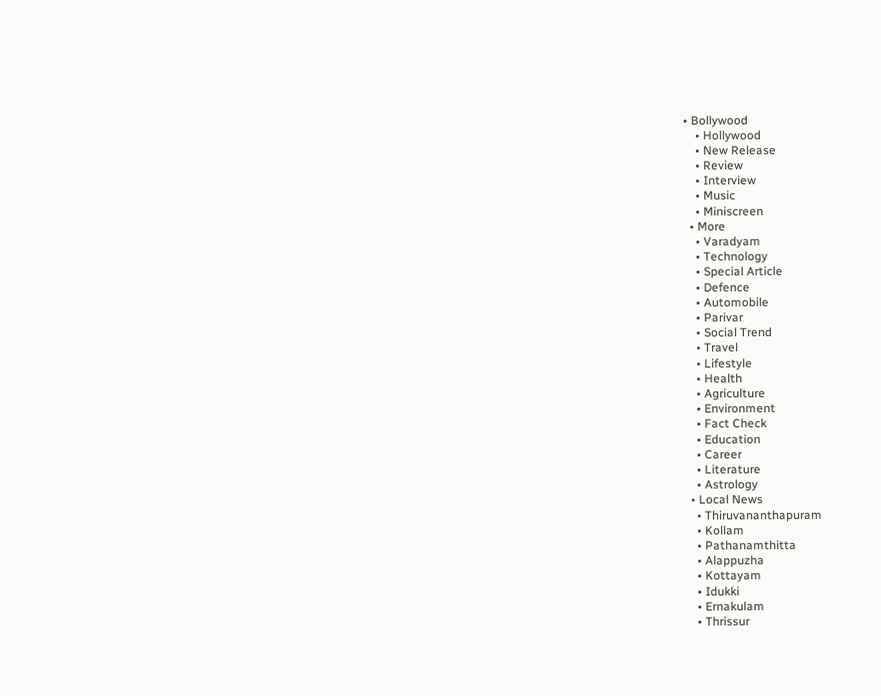• Bollywood
    • Hollywood
    • New Release
    • Review
    • Interview
    • Music
    • Miniscreen
  • More
    • Varadyam
    • Technology
    • Special Article
    • Defence
    • Automobile
    • Parivar
    • Social Trend
    • Travel
    • Lifestyle
    • Health
    • Agriculture
    • Environment
    • Fact Check
    • Education
    • Career
    • Literature
    • Astrology
  • Local News
    • Thiruvananthapuram
    • Kollam
    • Pathanamthitta
    • Alappuzha
    • Kottayam
    • Idukki
    • Ernakulam
    • Thrissur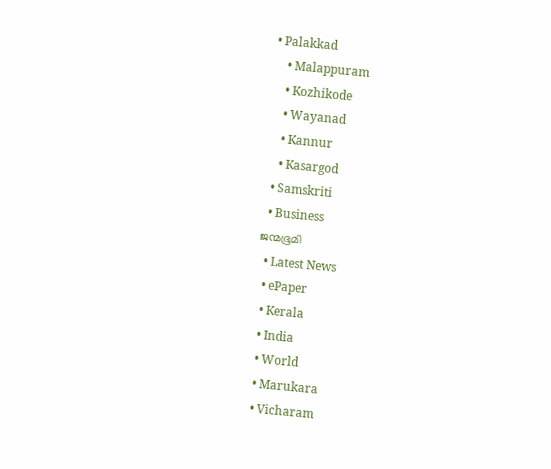• Palakkad
    • Malappuram
    • Kozhikode
    • Wayanad
    • Kannur
    • Kasargod
  • Samskriti
  • Business
ജന്മഭൂമി
  • Latest News
  • ePaper
  • Kerala
  • India
  • World
  • Marukara
  • Vicharam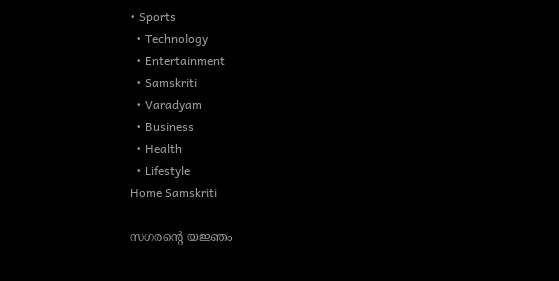• Sports
  • Technology
  • Entertainment
  • Samskriti
  • Varadyam
  • Business
  • Health
  • Lifestyle
Home Samskriti

സഗരന്റെ യജ്ഞം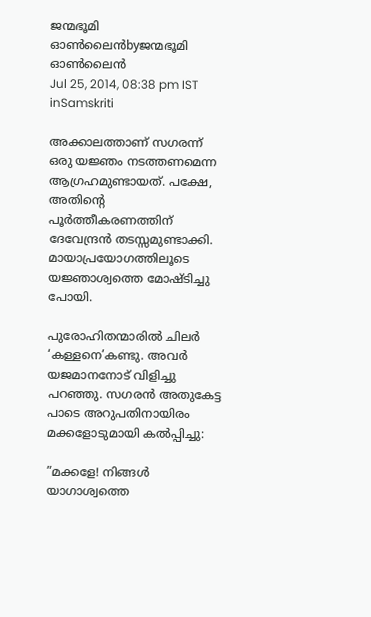ജന്മഭൂമി ഓണ്‍ലൈന്‍byജന്മഭൂമി ഓണ്‍ലൈന്‍
Jul 25, 2014, 08:38 pm IST
inSamskriti

അക്കാലത്താണ് സഗരന്ന് ഒരു യജ്ഞം നടത്തണമെന്ന ആഗ്രഹമുണ്ടായത്. പക്ഷേ, അതിന്റെ പൂര്‍ത്തീകരണത്തിന് ദേവേന്ദ്രന്‍ തടസ്സമുണ്ടാക്കി. മായാപ്രയോഗത്തിലൂടെ യജ്ഞാശ്വത്തെ മോഷ്ടിച്ചു പോയി.

പുരോഹിതന്മാരില്‍ ചിലര്‍ ‘കള്ളനെ’കണ്ടു. അവര്‍ യജമാനനോട് വിളിച്ചു പറഞ്ഞു. സഗരന്‍ അതുകേട്ട പാടെ അറുപതിനായിരം മക്കളോടുമായി കല്‍പ്പിച്ചു:

”മക്കളേ! നിങ്ങള്‍ യാഗാശ്വത്തെ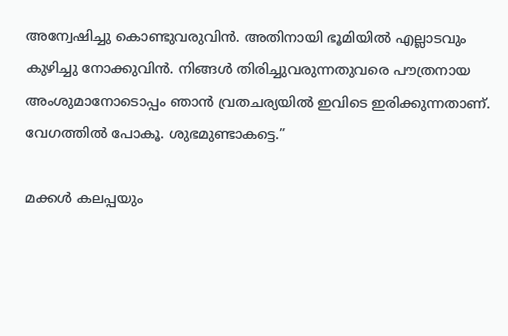അന്വേഷിച്ചു കൊണ്ടുവരുവിന്‍. അതിനായി ഭൂമിയില്‍ എല്ലാടവും കുഴിച്ചു നോക്കുവിന്‍. നിങ്ങള്‍ തിരിച്ചുവരുന്നതുവരെ പൗത്രനായ അംശുമാനോടൊപ്പം ഞാന്‍ വ്രതചര്യയില്‍ ഇവിടെ ഇരിക്കുന്നതാണ്. വേഗത്തില്‍ പോകൂ. ശുഭമുണ്ടാകട്ടെ.”

മക്കള്‍ കലപ്പയും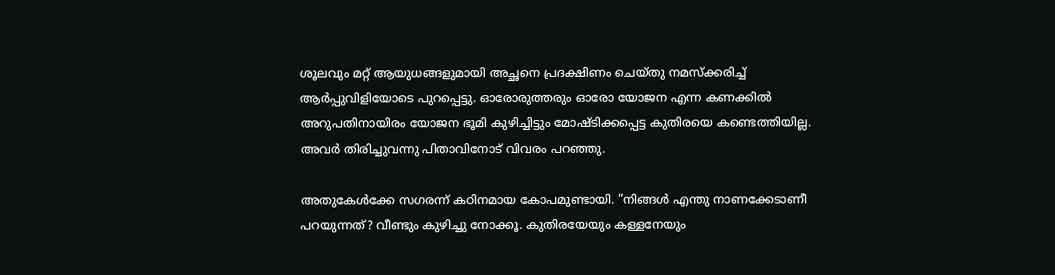ശൂലവും മറ്റ് ആയുധങ്ങളുമായി അച്ഛനെ പ്രദക്ഷിണം ചെയ്തു നമസ്‌ക്കരിച്ച് ആര്‍പ്പുവിളിയോടെ പുറപ്പെട്ടു. ഓരോരുത്തരും ഓരോ യോജന എന്ന കണക്കില്‍ അറുപതിനായിരം യോജന ഭൂമി കുഴിച്ചിട്ടും മോഷ്ടിക്കപ്പെട്ട കുതിരയെ കണ്ടെത്തിയില്ല. അവര്‍ തിരിച്ചുവന്നു പിതാവിനോട് വിവരം പറഞ്ഞു.

അതുകേള്‍ക്കേ സഗരന്ന് കഠിനമായ കോപമുണ്ടായി. ”നിങ്ങള്‍ എന്തു നാണക്കേടാണീ പറയുന്നത്? വീണ്ടും കുഴിച്ചു നോക്കൂ. കുതിരയേയും കള്ളനേയും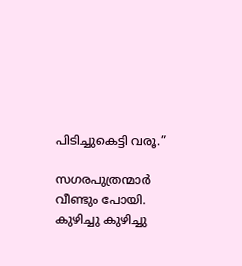പിടിച്ചുകെട്ടി വരൂ.”

സഗരപുത്രന്മാര്‍ വീണ്ടും പോയി. കുഴിച്ചു കുഴിച്ചു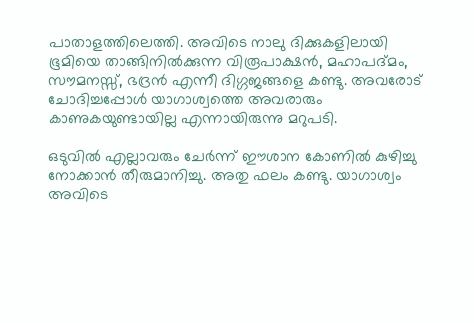പാതാളത്തിലെത്തി. അവിടെ നാലു ദിക്കുകളിലായി ഭൂമിയെ താങ്ങിനില്‍ക്കുന്ന വിരൂപാക്ഷന്‍, മഹാപദ്മം, സൗമനസ്സ്, ഭദ്രന്‍ എന്നീ ദിഗ്ഗജങ്ങളെ കണ്ടു. അവരോട് ചോദിച്ചപ്പോള്‍ യാഗാശ്വത്തെ അവരാരും കാണുകയുണ്ടായില്ല എന്നായിരുന്നു മറുപടി.

ഒടുവില്‍ എല്ലാവരും ചേര്‍ന്ന് ഈശാന കോണില്‍ കുഴിച്ചു നോക്കാന്‍ തീരുമാനിച്ചു. അതു ഫലം കണ്ടു. യാഗാശ്വം അവിടെ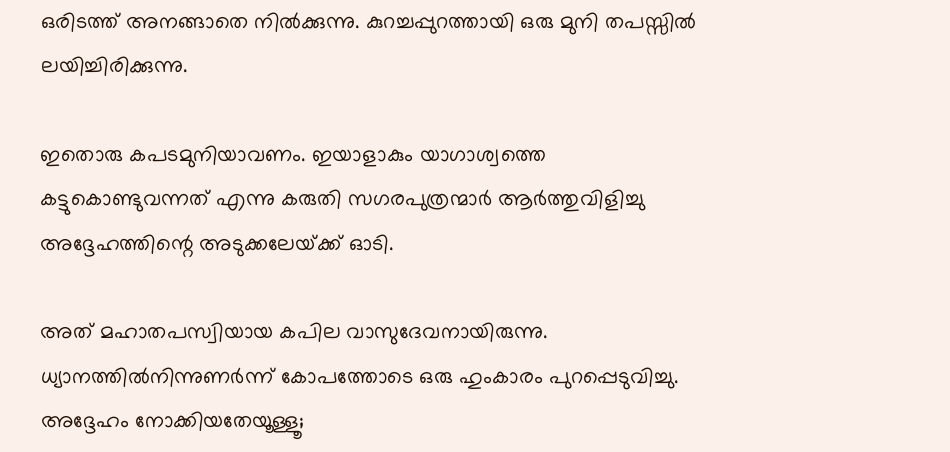ഒരിടത്ത് അനങ്ങാതെ നില്‍ക്കുന്നു. കുറച്ചപ്പുറത്തായി ഒരു മുനി തപസ്സില്‍ ലയിച്ചിരിക്കുന്നു.

ഇതൊരു കപടമുനിയാവണം. ഇയാളാകും യാഗാശ്വത്തെ കട്ടുകൊണ്ടുവന്നത് എന്നു കരുതി സഗരപുത്രന്മാര്‍ ആര്‍ത്തുവിളിച്ചു അദ്ദേഹത്തിന്റെ അടുക്കലേയ്‌ക്ക് ഓടി.

അത് മഹാതപസ്വിയായ കപില വാസുദേവനായിരുന്നു. ധ്യാനത്തില്‍നിന്നുണര്‍ന്ന് കോപത്തോടെ ഒരു ഹുംകാരം പുറപ്പെടുവിച്ചു. അദ്ദേഹം നോക്കിയതേയൂള്ളൂ;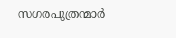സഗരപുത്രന്മാര്‍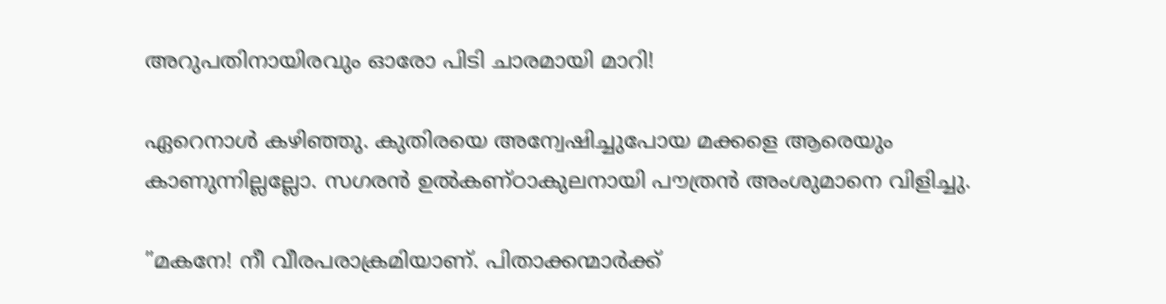അറുപതിനായിരവും ഓരോ പിടി ചാരമായി മാറി!

ഏറെനാള്‍ കഴിഞ്ഞു. കുതിരയെ അന്വേഷിച്ചുപോയ മക്കളെ ആരെയും കാണുന്നില്ലല്ലോ. സഗരന്‍ ഉല്‍കണ്ഠാകുലനായി പൗത്രന്‍ അംശുമാനെ വിളിച്ചു.

”മകനേ! നീ വീരപരാക്രമിയാണ്. പിതാക്കന്മാര്‍ക്ക്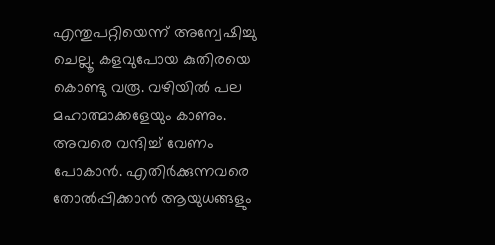എന്തുപറ്റിയെന്ന് അന്വേഷിച്ചു ചെല്ലൂ. കളവുപോയ കുതിരയെ കൊണ്ടു വരൂ. വഴിയില്‍ പല മഹാത്മാക്കളേയും കാണും. അവരെ വന്ദിച്ച് വേണം പോകാന്‍. എതിര്‍ക്കുന്നവരെ തോല്‍പ്പിക്കാന്‍ ആയുധങ്ങളും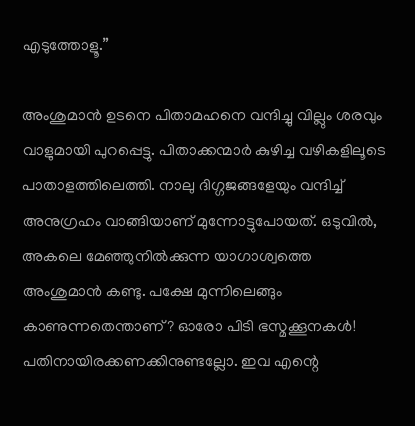എടുത്തോളൂ.”

അംശുമാന്‍ ഉടനെ പിതാമഹനെ വന്ദിച്ചു വില്ലും ശരവും വാളുമായി പുറപ്പെട്ടു. പിതാക്കന്മാര്‍ കുഴിച്ച വഴികളിലൂടെ പാതാളത്തിലെത്തി. നാലു ദിഗ്ഗജങ്ങളേയും വന്ദിച്ച് അനുഗ്രഹം വാങ്ങിയാണ് മുന്നോട്ടുപോയത്. ഒടുവില്‍, അകലെ മേഞ്ഞുനില്‍ക്കുന്ന യാഗാശ്വത്തെ അംശുമാന്‍ കണ്ടു. പക്ഷേ മുന്നിലെങ്ങും കാണുന്നതെന്താണ്? ഓരോ പിടി ഭസ്മക്കൂനകള്‍! പതിനായിരക്കണക്കിനുണ്ടല്ലോ. ഇവ എന്റെ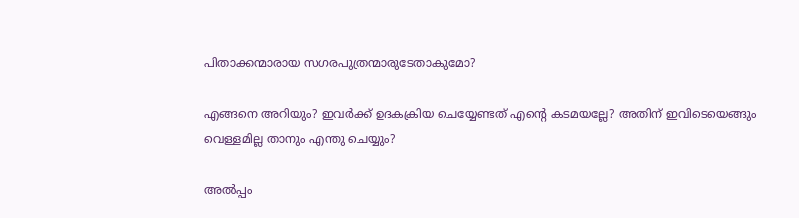പിതാക്കന്മാരായ സഗരപുത്രന്മാരുടേതാകുമോ?

എങ്ങനെ അറിയും? ഇവര്‍ക്ക് ഉദകക്രിയ ചെയ്യേണ്ടത് എന്റെ കടമയല്ലേ? അതിന് ഇവിടെയെങ്ങും വെള്ളമില്ല താനും എന്തു ചെയ്യും?

അല്‍പ്പം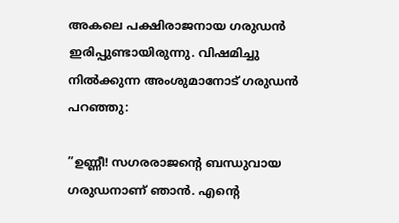അകലെ പക്ഷിരാജനായ ഗരുഡന്‍ ഇരിപ്പുണ്ടായിരുന്നു. വിഷമിച്ചു നില്‍ക്കുന്ന അംശുമാനോട് ഗരുഡന്‍ പറഞ്ഞു:

”ഉണ്ണീ! സഗരരാജന്റെ ബന്ധുവായ ഗരുഡനാണ് ഞാന്‍. എന്റെ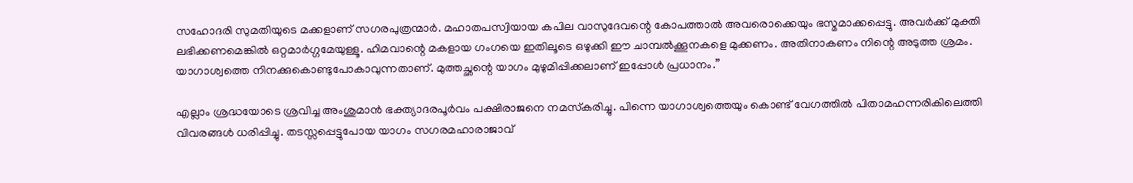സഹോദരി സുമതിയുടെ മക്കളാണ് സഗരപുത്രന്മാര്‍. മഹാതപസ്വിയായ കപില വാസുദേവന്റെ കോപത്താല്‍ അവരൊക്കെയും ഭസ്മമാക്കപ്പെട്ടു. അവര്‍ക്ക് മുക്തി ലഭിക്കണമെങ്കില്‍ ഒറ്റമാര്‍ഗ്ഗമേയുള്ളൂ. ഹിമവാന്റെ മകളായ ഗംഗയെ ഇതിലൂടെ ഒഴുക്കി ഈ ചാമ്പല്‍ക്കൂനകളെ മുക്കണം. അതിനാകണം നിന്റെ അടുത്ത ശ്രമം. യാഗാശ്വത്തെ നിനക്കുകൊണ്ടുപോകാവുന്നതാണ്. മുത്തച്ഛന്റെ യാഗം മുഴുമിപ്പിക്കലാണ് ഇപ്പോള്‍ പ്രധാനം.”

എല്ലാം ശ്രദ്ധയോടെ ശ്രവിച്ച അംശുമാന്‍ ഭക്ത്യാദരപൂര്‍വം പക്ഷിരാജനെ നമസ്‌കരിച്ചു. പിന്നെ യാഗാശ്വത്തെയും കൊണ്ട് വേഗത്തില്‍ പിതാമഹന്നരികിലെത്തി വിവരങ്ങള്‍ ധരിപ്പിച്ചു. തടസ്സപ്പെട്ടുപോയ യാഗം സഗരമഹാരാജാവ്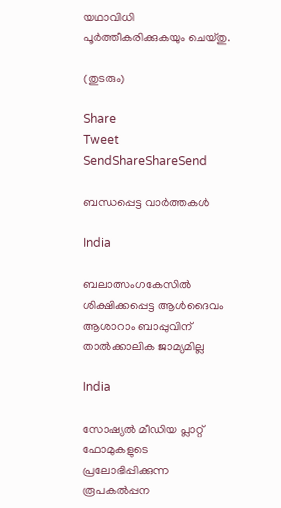യഥാവിധി പൂര്‍ത്തീകരിക്കുകയും ചെയ്തു.

(തുടരും)

Share
Tweet
SendShareShareSend

ബന്ധപ്പെട്ട വാര്‍ത്തകള്‍

India

ബലാത്സംഗകേസില്‍ ശിക്ഷിക്കപ്പെട്ട ആള്‍ദൈവം ആശാറാം ബാപ്പുവിന് താല്‍ക്കാലിക ജാമ്യമില്ല

India

സോഷ്യല്‍ മീഡിയ പ്ലാറ്റ് ഫോമുകളുടെ പ്രലോഭിപ്പിക്കുന്ന രൂപകല്‍പ്പന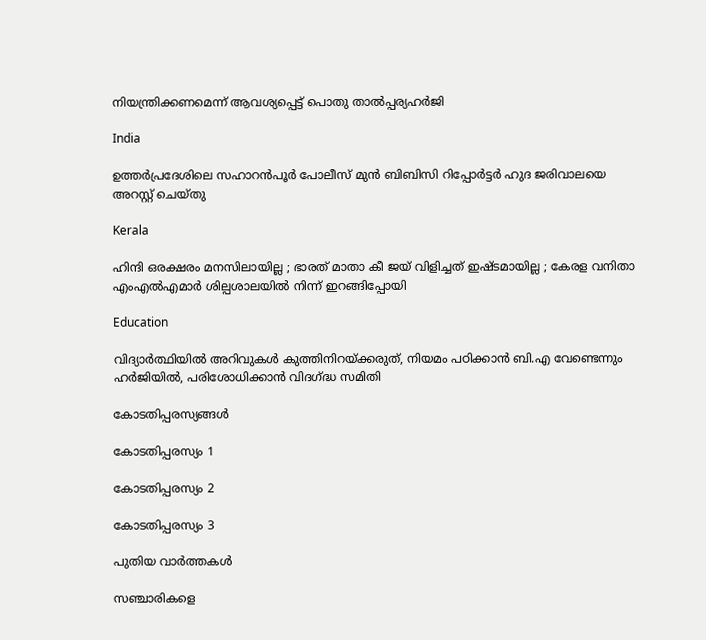നിയന്ത്രിക്കണമെന്ന് ആവശ്യപ്പെട്ട് പൊതു താല്‍പ്പര്യഹര്‍ജി

India

ഉത്തര്‍പ്രദേശിലെ സഹാറൻപൂർ പോലീസ് മുൻ ബിബിസി റിപ്പോർട്ടർ ഹുദ ജരിവാലയെ അറസ്റ്റ് ചെയ്തു

Kerala

ഹിന്ദി ഒരക്ഷരം മനസിലായില്ല ; ഭാരത് മാതാ കീ ജയ് വിളിച്ചത് ഇഷ്ടമായില്ല ; കേരള വനിതാ എംഎൽഎമാർ ശില്പശാലയില്‍ നിന്ന് ഇറങ്ങിപ്പോയി

Education

വിദ്യാര്‍ത്ഥിയില്‍ അറിവുകള്‍ കുത്തിനിറയ്‌ക്കരുത്, നിയമം പഠിക്കാന്‍ ബി.എ വേണ്ടെന്നും ഹര്‍ജിയില്‍, പരിശോധിക്കാന്‍ വിദഗ്‌ദ്ധ സമിതി

കോടതിപ്പരസ്യങ്ങള്‍

കോടതിപ്പരസ്യം 1

കോടതിപ്പരസ്യം 2

കോടതിപ്പരസ്യം 3

പുതിയ വാര്‍ത്തകള്‍

സഞ്ചാരികളെ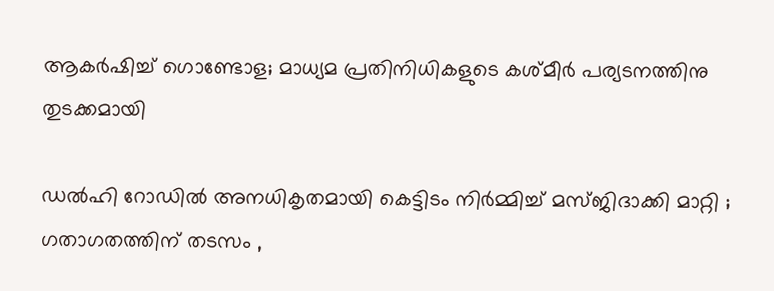ആകര്‍ഷിച്ച് ഗൊണ്ടോള; മാധ്യമ പ്രതിനിധികളുടെ കശ്മീര്‍ പര്യടനത്തിനു തുടക്കമായി

ഡൽഹി റോഡിൽ അനധികൃതമായി കെട്ടിടം നിർമ്മിച്ച് മസ്ജിദാക്കി മാറ്റി ; ഗതാഗതത്തിന് തടസം ,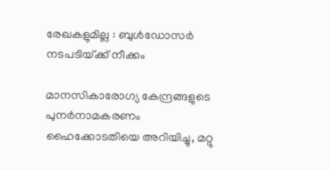രേഖകളുമില്ല : ബുൾഡോസർ നടപടിയ്‌ക്ക് നീക്കം

മാനസികാരോഗ്യ കേന്ദ്രങ്ങളുടെ പുനര്‍നാമകരണം ഹൈക്കോടതിയെ അറിയിച്ചു, മറ്റു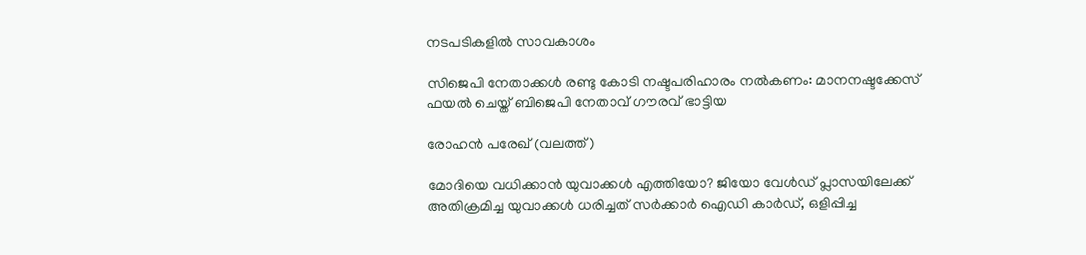നടപടികളില്‍ സാവകാശം

സിജെപി നേതാക്കള്‍ രണ്ടു കോടി നഷ്ടപരിഹാരം നല്‍കണം: മാനനഷ്ടക്കേസ് ഫയല്‍ ചെയ്ത് ബിജെപി നേതാവ് ഗൗരവ് ഭാട്ടിയ

രോഹന്‍ പരേഖ് (വലത്ത്)

മോദിയെ വധിക്കാന്‍ യുവാക്കള്‍ എത്തിയോ? ജിയോ വേള്‍ഡ് പ്ലാസയിലേക്ക് അതിക്രമിച്ച യുവാക്കള്‍ ധരിച്ചത് സര്‍ക്കാര്‍ ഐഡി കാര്‍ഡ്, ഒളിപ്പിച്ച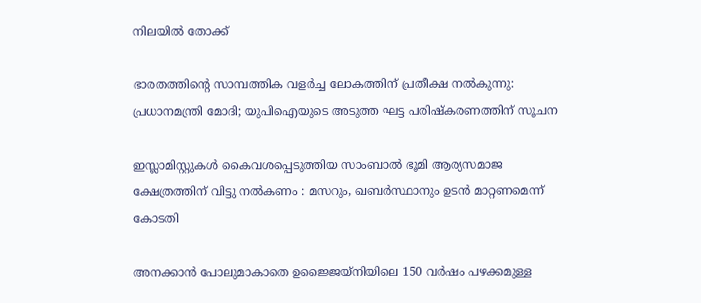നിലയില്‍ തോക്ക്

ഭാരതത്തിന്റെ സാമ്പത്തിക വളർച്ച ലോകത്തിന് പ്രതീക്ഷ നൽകുന്നു: പ്രധാനമന്ത്രി മോദി; യുപിഐയുടെ അടുത്ത ഘട്ട പരിഷ്‌കരണത്തിന് സൂചന

ഇസ്ലാമിസ്റ്റുകൾ കൈവശപ്പെടുത്തിയ സാംബാൽ ഭൂമി ആര്യസമാജ ക്ഷേത്രത്തിന് വിട്ടു നൽകണം : മസറും, ഖബർസ്ഥാനും ഉടൻ മാറ്റണമെന്ന് കോടതി

അനക്കാൻ പോലുമാകാതെ ഉജ്ജൈയ്നിയിലെ 150 വർഷം പഴക്കമുള്ള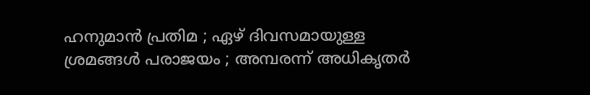ഹനുമാൻ പ്രതിമ ; ഏഴ് ദിവസമായുള്ള ശ്രമങ്ങൾ പരാജയം ; അമ്പരന്ന് അധികൃതർ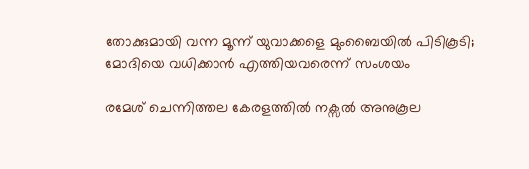തോക്കുമായി വന്ന മൂന്ന് യുവാക്കളെ മുംബൈയില്‍ പിടികൂടി; മോദിയെ വധിക്കാന്‍ എത്തിയവരെന്ന് സംശയം

രമേശ് ചെന്നിത്തല കേരളത്തില്‍ നക്സല്‍ അനുകൂല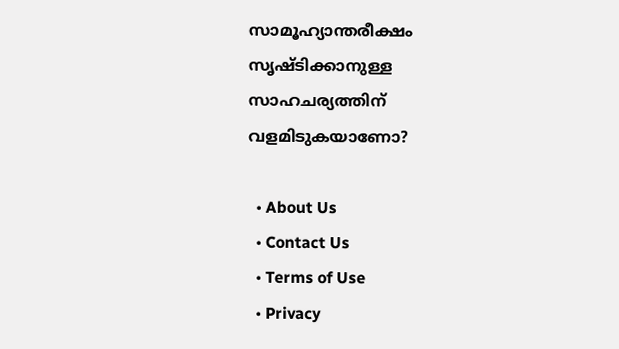സാമൂഹ്യാന്തരീക്ഷം സൃഷ്ടിക്കാനുള്ള സാഹചര്യത്തിന് വളമിടുകയാണോ?

  • About Us
  • Contact Us
  • Terms of Use
  • Privacy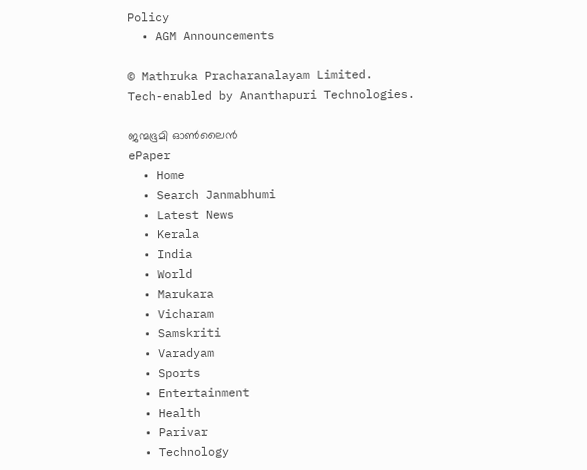Policy
  • AGM Announcements

© Mathruka Pracharanalayam Limited.
Tech-enabled by Ananthapuri Technologies.

ജന്മഭൂമി ഓണ്‍ലൈന്‍
ePaper
  • Home
  • Search Janmabhumi
  • Latest News
  • Kerala
  • India
  • World
  • Marukara
  • Vicharam
  • Samskriti
  • Varadyam
  • Sports
  • Entertainment
  • Health
  • Parivar
  • Technology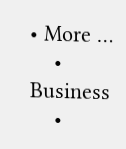• More …
    • Business
    •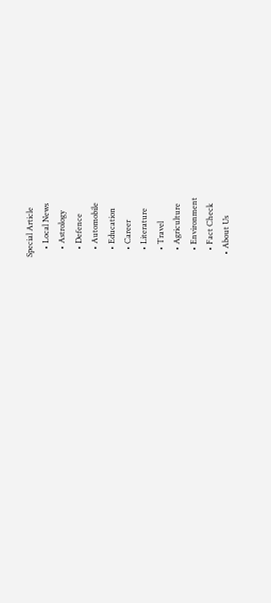Special Article
    • Local News
    • Astrology
    • Defence
    • Automobile
    • Education
    • Career
    • Literature
    • Travel
    • Agriculture
    • Environment
    • Fact Check
  • About Us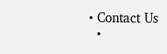• Contact Us
  •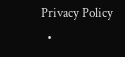Privacy Policy
  •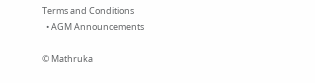Terms and Conditions
  • AGM Announcements

© Mathruka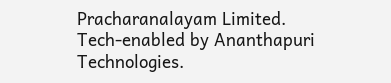Pracharanalayam Limited.
Tech-enabled by Ananthapuri Technologies.